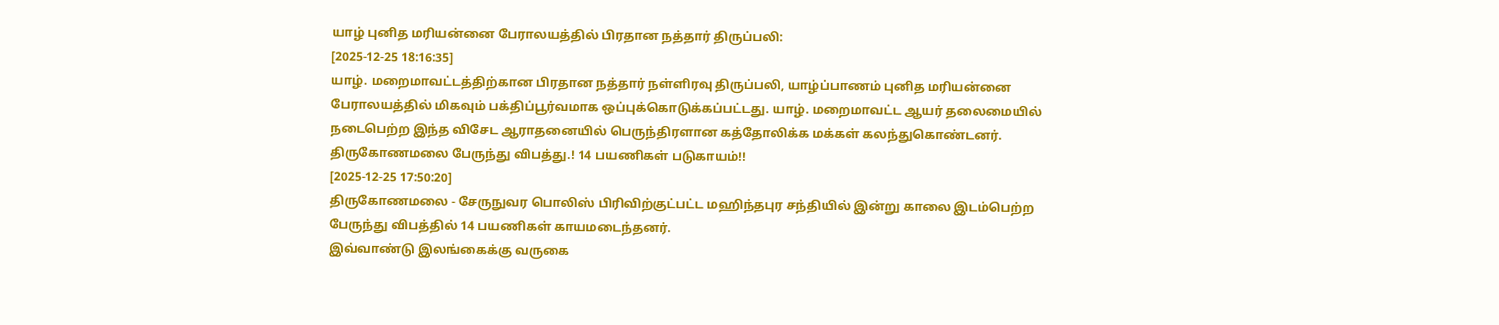யாழ் புனித மரியன்னை பேராலயத்தில் பிரதான நத்தார் திருப்பலி:
[2025-12-25 18:16:35]
யாழ். மறைமாவட்டத்திற்கான பிரதான நத்தார் நள்ளிரவு திருப்பலி, யாழ்ப்பாணம் புனித மரியன்னை பேராலயத்தில் மிகவும் பக்திப்பூர்வமாக ஒப்புக்கொடுக்கப்பட்டது. யாழ். மறைமாவட்ட ஆயர் தலைமையில் நடைபெற்ற இந்த விசேட ஆராதனையில் பெருந்திரளான கத்தோலிக்க மக்கள் கலந்துகொண்டனர்.
திருகோணமலை பேருந்து விபத்து.! 14 பயணிகள் படுகாயம்!!
[2025-12-25 17:50:20]
திருகோணமலை - சேருநுவர பொலிஸ் பிரிவிற்குட்பட்ட மஹிந்தபுர சந்தியில் இன்று காலை இடம்பெற்ற பேருந்து விபத்தில் 14 பயணிகள் காயமடைந்தனர்.
இவ்வாண்டு இலங்கைக்கு வருகை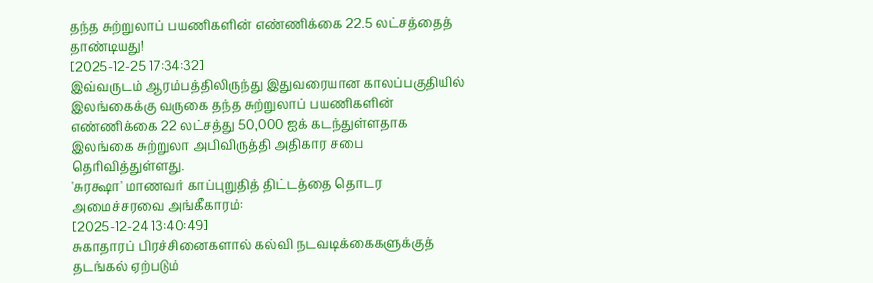தந்த சுற்றுலாப் பயணிகளின் எண்ணிக்கை 22.5 லட்சத்தைத் தாண்டியது!
[2025-12-25 17:34:32]
இவ்வருடம் ஆரம்பத்திலிருந்து இதுவரையான காலப்பகுதியில் இலங்கைக்கு வருகை தந்த சுற்றுலாப் பயணிகளின் எண்ணிக்கை 22 லட்சத்து 50,000 ஐக் கடந்துள்ளதாக இலங்கை சுற்றுலா அபிவிருத்தி அதிகார சபை தெரிவித்துள்ளது.
'சுரக்ஷா' மாணவர் காப்புறுதித் திட்டத்தை தொடர அமைச்சரவை அங்கீகாரம்:
[2025-12-24 13:40:49]
சுகாதாரப் பிரச்சினைகளால் கல்வி நடவடிக்கைகளுக்குத் தடங்கல் ஏற்படும்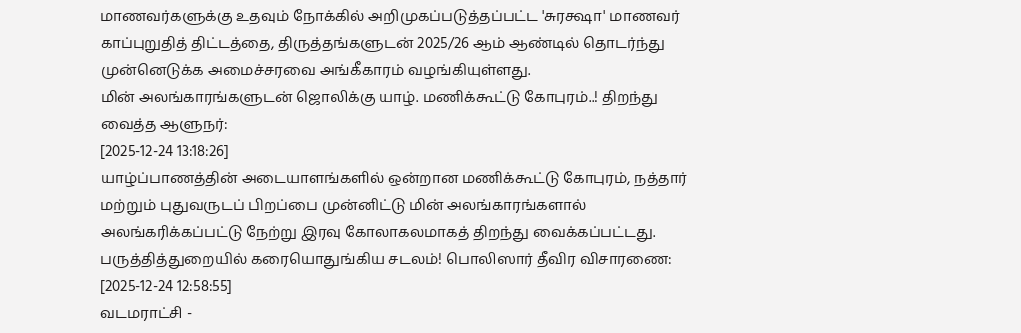மாணவர்களுக்கு உதவும் நோக்கில் அறிமுகப்படுத்தப்பட்ட 'சுரக்ஷா' மாணவர் காப்புறுதித் திட்டத்தை, திருத்தங்களுடன் 2025/26 ஆம் ஆண்டில் தொடர்ந்து முன்னெடுக்க அமைச்சரவை அங்கீகாரம் வழங்கியுள்ளது.
மின் அலங்காரங்களுடன் ஜொலிக்கு யாழ். மணிக்கூட்டு கோபுரம்..! திறந்து வைத்த ஆளுநர்:
[2025-12-24 13:18:26]
யாழ்ப்பாணத்தின் அடையாளங்களில் ஒன்றான மணிக்கூட்டு கோபுரம், நத்தார் மற்றும் புதுவருடப் பிறப்பை முன்னிட்டு மின் அலங்காரங்களால் அலங்கரிக்கப்பட்டு நேற்று இரவு கோலாகலமாகத் திறந்து வைக்கப்பட்டது.
பருத்தித்துறையில் கரையொதுங்கிய சடலம்! பொலிஸார் தீவிர விசாரணை:
[2025-12-24 12:58:55]
வடமராட்சி -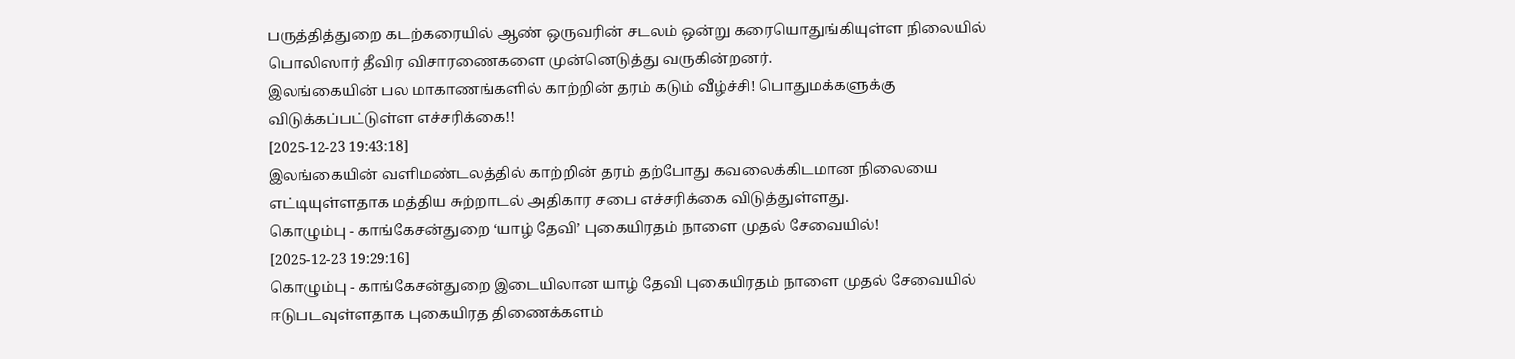பருத்தித்துறை கடற்கரையில் ஆண் ஒருவரின் சடலம் ஒன்று கரையொதுங்கியுள்ள நிலையில் பொலிஸார் தீவிர விசாரணைகளை முன்னெடுத்து வருகின்றனர்.
இலங்கையின் பல மாகாணங்களில் காற்றின் தரம் கடும் வீழ்ச்சி! பொதுமக்களுக்கு விடுக்கப்பட்டுள்ள எச்சரிக்கை!!
[2025-12-23 19:43:18]
இலங்கையின் வளிமண்டலத்தில் காற்றின் தரம் தற்போது கவலைக்கிடமான நிலையை எட்டியுள்ளதாக மத்திய சுற்றாடல் அதிகார சபை எச்சரிக்கை விடுத்துள்ளது.
கொழும்பு - காங்கேசன்துறை ‘யாழ் தேவி’ புகையிரதம் நாளை முதல் சேவையில்!
[2025-12-23 19:29:16]
கொழும்பு - காங்கேசன்துறை இடையிலான யாழ் தேவி புகையிரதம் நாளை முதல் சேவையில் ஈடுபடவுள்ளதாக புகையிரத திணைக்களம்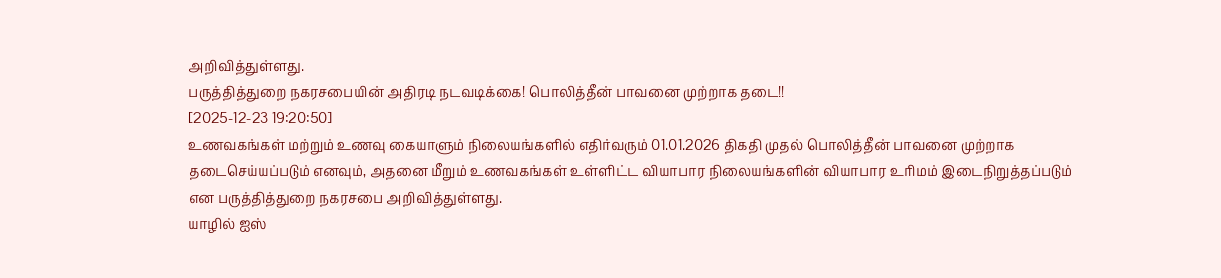அறிவித்துள்ளது.
பருத்தித்துறை நகரசபையின் அதிரடி நடவடிக்கை! பொலித்தீன் பாவனை முற்றாக தடை!!
[2025-12-23 19:20:50]
உணவகங்கள் மற்றும் உணவு கையாளும் நிலையங்களில் எதிர்வரும் 01.01.2026 திகதி முதல் பொலித்தீன் பாவனை முற்றாக தடைசெய்யப்படும் எனவும், அதனை மீறும் உணவகங்கள் உள்ளிட்ட வியாபார நிலையங்களின் வியாபார உரிமம் இடைநிறுத்தப்படும் என பருத்தித்துறை நகரசபை அறிவித்துள்ளது.
யாழில் ஐஸ்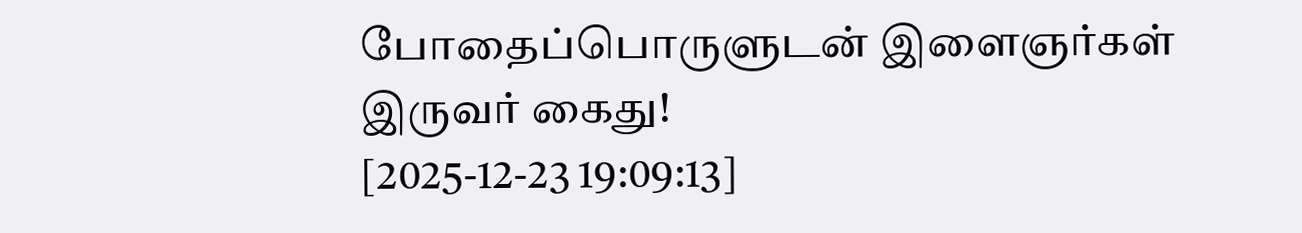போதைப்பொருளுடன் இளைஞர்கள் இருவர் கைது!
[2025-12-23 19:09:13]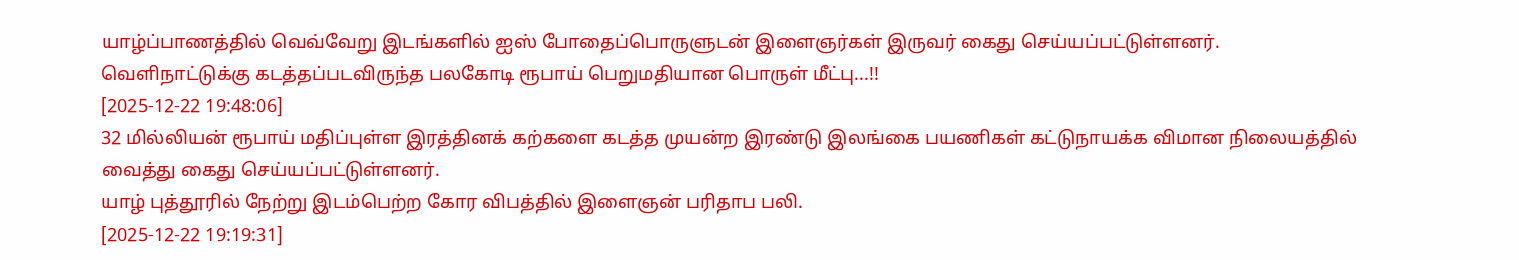யாழ்ப்பாணத்தில் வெவ்வேறு இடங்களில் ஐஸ் போதைப்பொருளுடன் இளைஞர்கள் இருவர் கைது செய்யப்பட்டுள்ளனர்.
வெளிநாட்டுக்கு கடத்தப்படவிருந்த பலகோடி ரூபாய் பெறுமதியான பொருள் மீட்பு...!!
[2025-12-22 19:48:06]
32 மில்லியன் ரூபாய் மதிப்புள்ள இரத்தினக் கற்களை கடத்த முயன்ற இரண்டு இலங்கை பயணிகள் கட்டுநாயக்க விமான நிலையத்தில் வைத்து கைது செய்யப்பட்டுள்ளனர்.
யாழ் புத்தூரில் நேற்று இடம்பெற்ற கோர விபத்தில் இளைஞன் பரிதாப பலி.
[2025-12-22 19:19:31]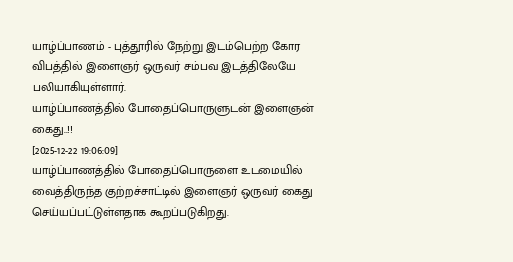யாழ்ப்பாணம் - புத்தூரில் நேற்று இடம்பெற்ற கோர விபத்தில் இளைஞர் ஒருவர் சம்பவ இடத்திலேயே பலியாகியுள்ளார்.
யாழ்ப்பாணத்தில் போதைப்பொருளுடன் இளைஞன் கைது..!!
[2025-12-22 19:06:09]
யாழ்ப்பாணத்தில் போதைப்பொருளை உடமையில் வைத்திருந்த குற்றச்சாட்டில் இளைஞர் ஒருவர் கைது செய்யப்பட்டுள்ளதாக கூறப்படுகிறது.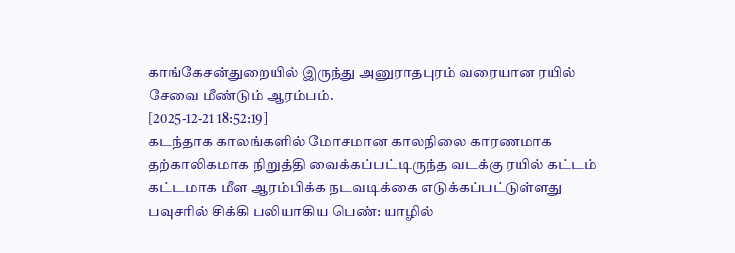காங்கேசன்துறையில் இருந்து அனுராதபுரம் வரையான ரயில் சேவை மீண்டும் ஆரம்பம்.
[2025-12-21 18:52:19]
கடந்தாக காலங்களில் மோசமான காலநிலை காரணமாக தற்காலிகமாக நிறுத்தி வைக்கப்பட்டிருந்த வடக்கு ரயில் கட்டம் கட்டமாக மீள ஆரம்பிக்க நடவடிக்கை எடுக்கப்பட்டுள்ளது
பவுசரில் சிக்கி பலியாகிய பெண்: யாழில்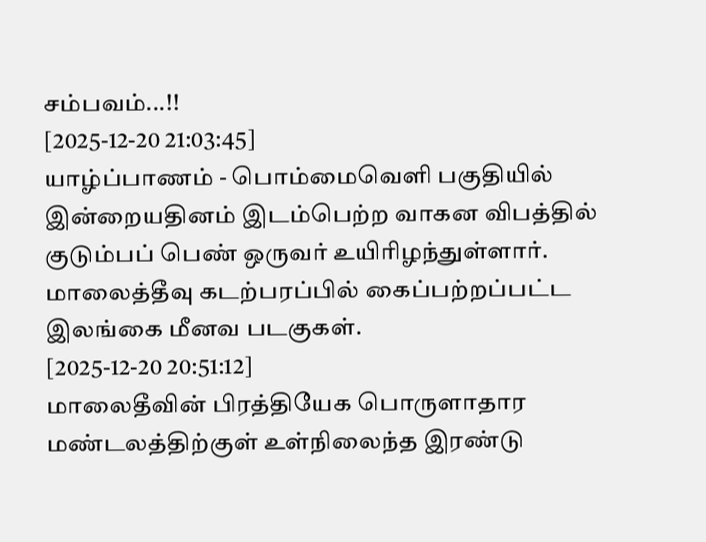சம்பவம்...!!
[2025-12-20 21:03:45]
யாழ்ப்பாணம் - பொம்மைவெளி பகுதியில் இன்றையதினம் இடம்பெற்ற வாகன விபத்தில் குடும்பப் பெண் ஒருவர் உயிரிழந்துள்ளார்.
மாலைத்தீவு கடற்பரப்பில் கைப்பற்றப்பட்ட இலங்கை மீனவ படகுகள்.
[2025-12-20 20:51:12]
மாலைதீவின் பிரத்தியேக பொருளாதார மண்டலத்திற்குள் உள்நிலைந்த இரண்டு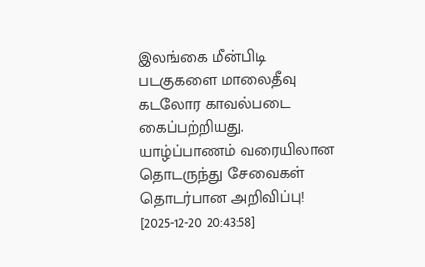இலங்கை மீன்பிடி படகுகளை மாலைதீவு கடலோர காவல்படை கைப்பற்றியது.
யாழ்ப்பாணம் வரையிலான தொடருந்து சேவைகள் தொடர்பான அறிவிப்பு!
[2025-12-20 20:43:58]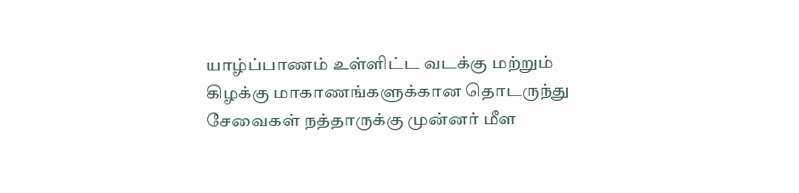யாழ்ப்பாணம் உள்ளிட்ட வடக்கு மற்றும் கிழக்கு மாகாணங்களுக்கான தொடருந்து சேவைகள் நத்தாருக்கு முன்னர் மீள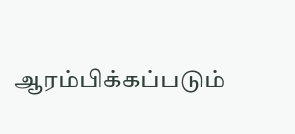ஆரம்பிக்கப்படும்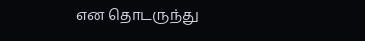என தொடருந்து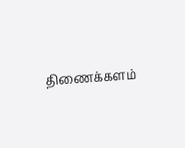திணைக்களம்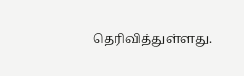தெரிவித்துள்ளது.